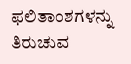ಫಲಿತಾಂಶಗಳನ್ನು ತಿರುಚುವ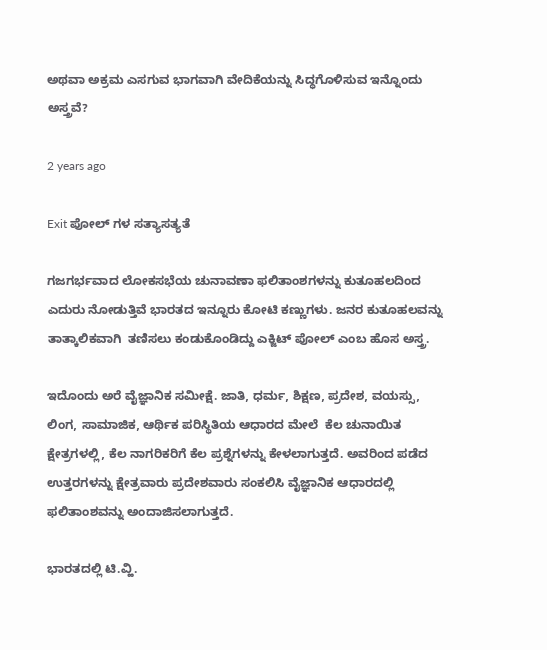ಅಥವಾ ಅಕ್ರಮ ಎಸಗುವ ಭಾಗವಾಗಿ ವೇದಿಕೆಯನ್ನು ಸಿದ್ಧಗೊಳಿಸುವ ಇನ್ನೊಂದು ಅಸ್ತ್ರವೆ?

2 years ago

Exit ಪೋಲ್ ಗಳ ಸತ್ಯಾಸತ್ಯತೆ

ಗಜಗರ್ಭವಾದ ಲೋಕಸಭೆಯ ಚುನಾವಣಾ ಫಲಿತಾಂಶಗಳನ್ನು ಕುತೂಹಲದಿಂದ ಎದುರು ನೋಡುತ್ತಿವೆ ಭಾರತದ ಇನ್ನೂರು ಕೋಟಿ ಕಣ್ಣುಗಳು. ಜನರ ಕುತೂಹಲವನ್ನು ತಾತ್ಕಾಲಿಕವಾಗಿ  ತಣಿಸಲು ಕಂಡುಕೊಂಡಿದ್ದು ಎಕ್ಜಿಟ್ ಪೋಲ್ ಎಂಬ ಹೊಸ ಅಸ್ತ್ರ.

ಇದೊಂದು ಅರೆ ವೈಜ್ಞಾನಿಕ ಸಮೀಕ್ಷೆ. ಜಾತಿ, ಧರ್ಮ, ಶಿಕ್ಷಣ, ಪ್ರದೇಶ, ವಯಸ್ಸು, ಲಿಂಗ, ಸಾಮಾಜಿಕ, ಆರ್ಥಿಕ ಪರಿಸ್ಥಿತಿಯ ಆಧಾರದ ಮೇಲೆ  ಕೆಲ ಚುನಾಯಿತ ಕ್ಷೇತ್ರಗಳಲ್ಲಿ, ಕೆಲ ನಾಗರಿಕರಿಗೆ ಕೆಲ ಪ್ರಶ್ನೆಗಳನ್ನು ಕೇಳಲಾಗುತ್ತದೆ. ಅವರಿಂದ ಪಡೆದ ಉತ್ತರಗಳನ್ನು ಕ್ಷೇತ್ರವಾರು ಪ್ರದೇಶವಾರು ಸಂಕಲಿಸಿ ವೈಜ್ಞಾನಿಕ ಆಧಾರದಲ್ಲಿ ಫಲಿತಾಂಶವನ್ನು ಅಂದಾಜಿಸಲಾಗುತ್ತದೆ.

ಭಾರತದಲ್ಲಿ ಟಿ.ವ್ಹಿ.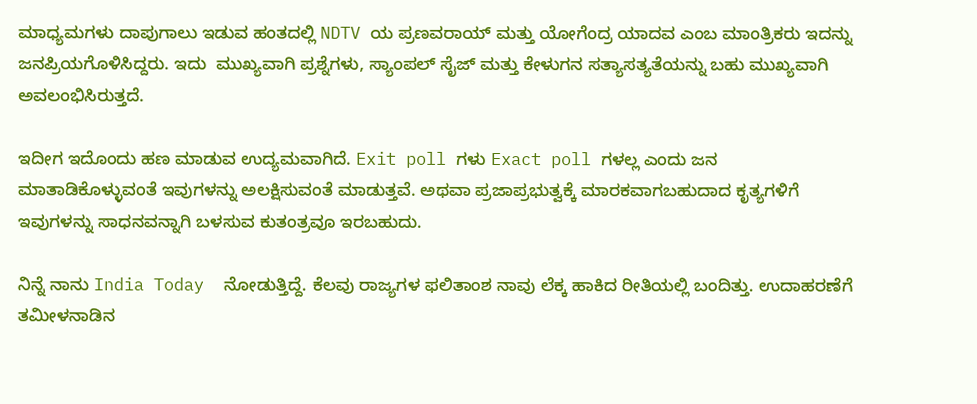ಮಾಧ್ಯಮಗಳು ದಾಪುಗಾಲು ಇಡುವ ಹಂತದಲ್ಲಿ NDTV ಯ ಪ್ರಣವರಾಯ್ ಮತ್ತು ಯೋಗೆಂದ್ರ ಯಾದವ ಎಂಬ ಮಾಂತ್ರಿಕರು ಇದನ್ನು ಜನಪ್ರಿಯಗೊಳಿಸಿದ್ದರು. ಇದು  ಮುಖ್ಯವಾಗಿ ಪ್ರಶ್ನೆಗಳು, ಸ್ಯಾಂಪಲ್ ಸೈಜ್ ಮತ್ತು ಕೇಳುಗನ ಸತ್ಯಾಸತ್ಯತೆಯನ್ನು ಬಹು ಮುಖ್ಯವಾಗಿ ಅವಲಂಭಿಸಿರುತ್ತದೆ.

ಇದೀಗ ಇದೊಂದು ಹಣ ಮಾಡುವ ಉದ್ಯಮವಾಗಿದೆ. Exit poll ಗಳು Exact poll ಗಳಲ್ಲ ಎಂದು ಜನ ಮಾತಾಡಿಕೊಳ್ಳುವಂತೆ ಇವುಗಳನ್ನು ಅಲಕ್ಷಿಸುವಂತೆ ಮಾಡುತ್ತವೆ. ಅಥವಾ ಪ್ರಜಾಪ್ರಭುತ್ವಕ್ಕೆ ಮಾರಕವಾಗಬಹುದಾದ ಕೃತ್ಯಗಳಿಗೆ ಇವುಗಳನ್ನು ಸಾಧನವನ್ನಾಗಿ ಬಳಸುವ ಕುತಂತ್ರವೂ ಇರಬಹುದು.

ನಿನ್ನೆ ನಾನು India Today  ನೋಡುತ್ತಿದ್ದೆ. ಕೆಲವು ರಾಜ್ಯಗಳ ಫಲಿತಾಂಶ ನಾವು ಲೆಕ್ಕ ಹಾಕಿದ ರೀತಿಯಲ್ಲಿ ಬಂದಿತ್ತು. ಉದಾಹರಣೆಗೆ ತಮೀಳನಾಡಿನ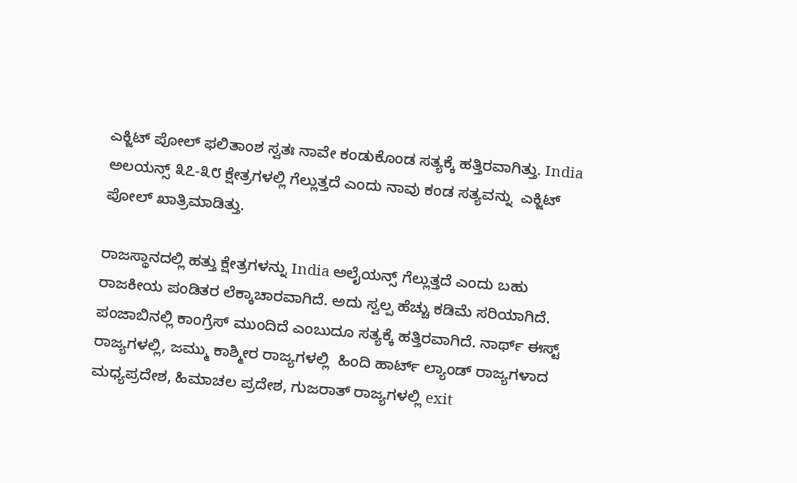ಎಕ್ಜಿಟ್ ಪೋಲ್ ಫಲಿತಾಂಶ ಸ್ವತಃ ನಾವೇ ಕಂಡುಕೊಂಡ ಸತ್ಯಕ್ಕೆ ಹತ್ತಿರವಾಗಿತ್ತು. India ಅಲಯನ್ಸ್ ೩೭-೩೮ ಕ್ಷೇತ್ರಗಳಲ್ಲಿ ಗೆಲ್ಲುತ್ತದೆ ಎಂದು ನಾವು ಕಂಡ ಸತ್ಯವನ್ನು  ಎಕ್ಜಿಟ್ ಪೋಲ್ ಖಾತ್ರಿಮಾಡಿತ್ತು.

ರಾಜಸ್ಥಾನದಲ್ಲಿ ಹತ್ತು ಕ್ಷೇತ್ರಗಳನ್ನು India ಅಲೈಯನ್ಸ್ ಗೆಲ್ಲುತ್ತದೆ ಎಂದು ಬಹು ರಾಜಕೀಯ ಪಂಡಿತರ ಲೆಕ್ಕಾಚಾರವಾಗಿದೆ. ಅದು ಸ್ವಲ್ಪ ಹೆಚ್ಚು ಕಡಿಮೆ ಸರಿಯಾಗಿದೆ. ಪಂಜಾಬಿನಲ್ಲಿ ಕಾಂಗ್ರೆಸ್ ಮುಂದಿದೆ ಎಂಬುದೂ ಸತ್ಯಕ್ಕೆ ಹತ್ತಿರವಾಗಿದೆ. ನಾರ್ಥ್ ಈಸ್ಟ್ ರಾಜ್ಯಗಳಲ್ಲಿ, ಜಮ್ಮು ಕಾಶ್ಮೀರ ರಾಜ್ಯಗಳಲ್ಲಿ  ಹಿಂದಿ ಹಾರ್ಟ್ ಲ್ಯಾಂಡ್ ರಾಜ್ಯಗಳಾದ ಮಧ್ಯಪ್ರದೇಶ, ಹಿಮಾಚಲ ಪ್ರದೇಶ, ಗುಜರಾತ್ ರಾಜ್ಯಗಳಲ್ಲಿ exit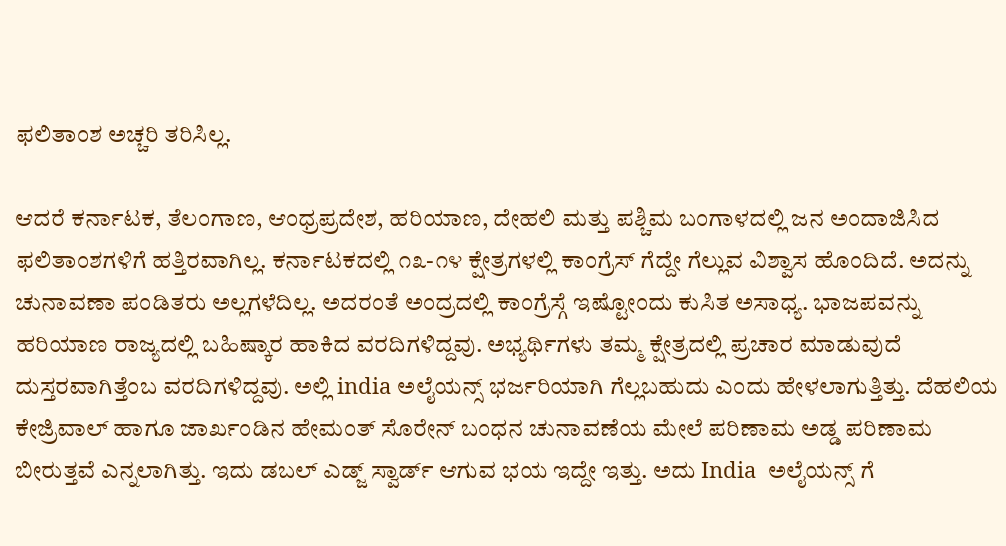ಫಲಿತಾಂಶ ಅಚ್ಚರಿ ತರಿಸಿಲ್ಲ.

ಆದರೆ ಕರ್ನಾಟಕ, ತೆಲಂಗಾಣ, ಆಂಧ್ರಪ್ರದೇಶ, ಹರಿಯಾಣ, ದೇಹಲಿ ಮತ್ತು ಪಶ್ಚಿಮ ಬಂಗಾಳದಲ್ಲಿ ಜನ ಅಂದಾಜಿಸಿದ ಫಲಿತಾಂಶಗಳಿಗೆ ಹತ್ತಿರವಾಗಿಲ್ಲ. ಕರ್ನಾಟಕದಲ್ಲಿ ೧೩-೧೪ ಕ್ಷೇತ್ರಗಳಲ್ಲಿ ಕಾಂಗ್ರೆಸ್ ಗೆದ್ದೇ ಗೆಲ್ಲುವ ವಿಶ್ವಾಸ ಹೊಂದಿದೆ. ಅದನ್ನು ಚುನಾವಣಾ ಪಂಡಿತರು ಅಲ್ಲಗಳೆದಿಲ್ಲ. ಅದರಂತೆ ಅಂದ್ರದಲ್ಲಿ ಕಾಂಗ್ರೆಸ್ಗೆ ಇಷ್ಟೋಂದು ಕುಸಿತ ಅಸಾಧ್ಯ. ಭಾಜಪವನ್ನು ಹರಿಯಾಣ ರಾಜ್ಯದಲ್ಲಿ ಬಹಿಷ್ಕಾರ ಹಾಕಿದ ವರದಿಗಳಿದ್ದವು. ಅಭ್ಯರ್ಥಿಗಳು ತಮ್ಮ ಕ್ಷೇತ್ರದಲ್ಲಿ ಪ್ರಚಾರ ಮಾಡುವುದೆ ದುಸ್ತರವಾಗಿತ್ತೆಂಬ ವರದಿಗಳಿದ್ದವು. ಅಲ್ಲಿ india ಅಲೈಯನ್ಸ್ ಭರ್ಜರಿಯಾಗಿ ಗೆಲ್ಲಬಹುದು ಎಂದು ಹೇಳಲಾಗುತ್ತಿತ್ತು. ದೆಹಲಿಯ ಕೇಜ್ರಿವಾಲ್ ಹಾಗೂ ಜಾರ್ಖಂಡಿನ ಹೇಮಂತ್ ಸೊರೇನ್ ಬಂಧನ ಚುನಾವಣೆಯ ಮೇಲೆ ಪರಿಣಾಮ ಅಡ್ಡ ಪರಿಣಾಮ ಬೀರುತ್ತವೆ ಎನ್ನಲಾಗಿತ್ತು. ಇದು ಡಬಲ್ ಎಡ್ಜ್ ಸ್ವಾರ್ಡ್ ಆಗುವ ಭಯ ಇದ್ದೇ ಇತ್ತು. ಅದು India  ಅಲೈಯನ್ಸ್ ಗೆ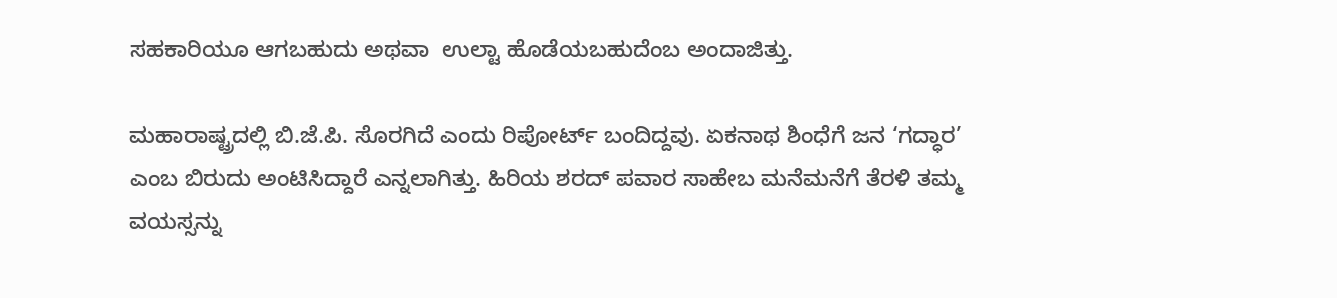ಸಹಕಾರಿಯೂ ಆಗಬಹುದು ಅಥವಾ  ಉಲ್ಟಾ ಹೊಡೆಯಬಹುದೆಂಬ ಅಂದಾಜಿತ್ತು.

ಮಹಾರಾಷ್ಟ್ರದಲ್ಲಿ ಬಿ.ಜೆ.ಪಿ. ಸೊರಗಿದೆ ಎಂದು ರಿಪೋರ್ಟ್ ಬಂದಿದ್ದವು. ಏಕನಾಥ ಶಿಂಧೆಗೆ ಜನ ‘ಗದ್ಧಾರ’ ಎಂಬ ಬಿರುದು ಅಂಟಿಸಿದ್ದಾರೆ ಎನ್ನಲಾಗಿತ್ತು. ಹಿರಿಯ ಶರದ್ ಪವಾರ ಸಾಹೇಬ ಮನೆಮನೆಗೆ ತೆರಳಿ ತಮ್ಮ ವಯಸ್ಸನ್ನು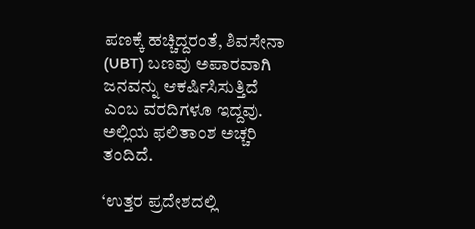ಪಣಕ್ಕೆ ಹಚ್ಚಿದ್ದರಂತೆ, ಶಿವಸೇನಾ (UBT) ಬಣವು ಅಪಾರವಾಗಿ ಜನವನ್ನು ಆಕರ್ಷಿಸಿಸುತ್ತಿದೆ ಎಂಬ ವರದಿಗಳೂ ಇದ್ದವು. ಅಲ್ಲಿಯ ಫಲಿತಾಂಶ ಅಚ್ಚರಿ ತಂದಿದೆ.

‘ಉತ್ತರ ಪ್ರದೇಶದಲ್ಲಿ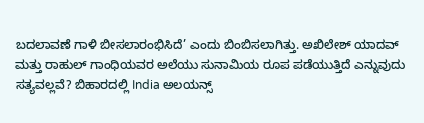ಬದಲಾವಣೆ ಗಾಳಿ ಬೀಸಲಾರಂಭಿಸಿದೆ’ ಎಂದು ಬಿಂಬಿಸಲಾಗಿತ್ತು. ಅಖಿಲೇಶ್ ಯಾದವ್ ಮತ್ತು ರಾಹುಲ್ ಗಾಂಧಿಯವರ ಅಲೆಯು ಸುನಾಮಿಯ ರೂಪ ಪಡೆಯುತ್ತಿದೆ ಎನ್ನುವುದು ಸತ್ಯವಲ್ಲವೆ? ಬಿಹಾರದಲ್ಲಿ India ಅಲಯನ್ಸ್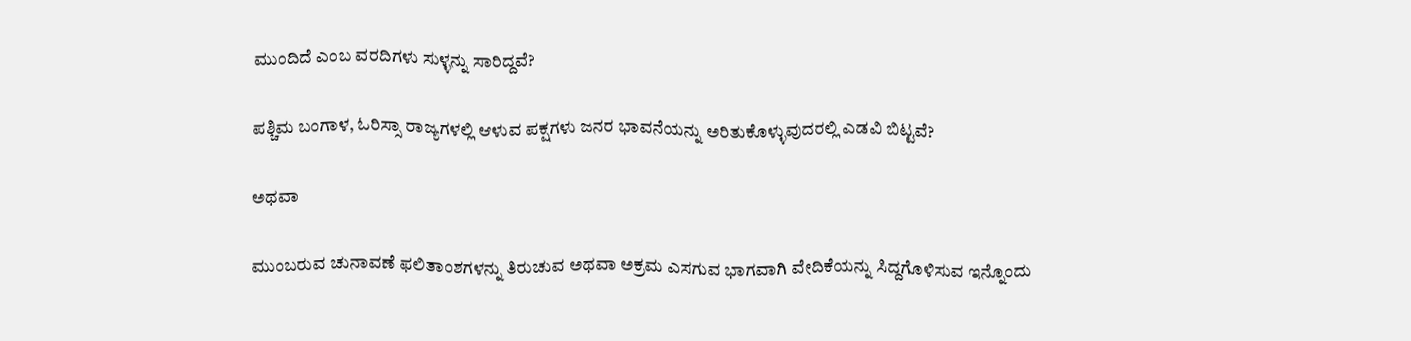ಮುಂದಿದೆ ಎಂಬ ವರದಿಗಳು ಸುಳ್ಳನ್ನು ಸಾರಿದ್ದವೆ?

ಪಶ್ಚಿಮ ಬಂಗಾಳ, ಓರಿಸ್ಸಾ ರಾಜ್ಯಗಳಲ್ಲಿ ಆಳುವ ಪಕ್ಷಗಳು ಜನರ ಭಾವನೆಯನ್ನು ಅರಿತುಕೊಳ್ಳುವುದರಲ್ಲಿ ಎಡವಿ ಬಿಟ್ಟವೆ?

ಅಥವಾ

ಮುಂಬರುವ ಚುನಾವಣೆ ಫಲಿತಾಂಶಗಳನ್ನು ತಿರುಚುವ ಅಥವಾ ಅಕ್ರಮ ಎಸಗುವ ಭಾಗವಾಗಿ ವೇದಿಕೆಯನ್ನು ಸಿದ್ದಗೊಳಿಸುವ ಇನ್ನೊಂದು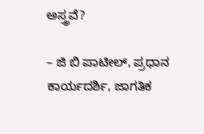ಅಸ್ತ್ರವೆ?

– ಜಿ ಬಿ ಪಾಟೀಲ್, ಪ್ರಧಾನ ಕಾರ್ಯದರ್ಶಿ, ಜಾಗತಿಕ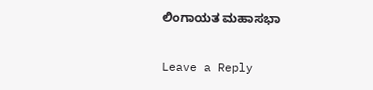ಲಿಂಗಾಯತ ಮಹಾಸಭಾ

Leave a Reply